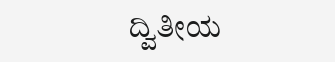ದ್ವಿತೀಯ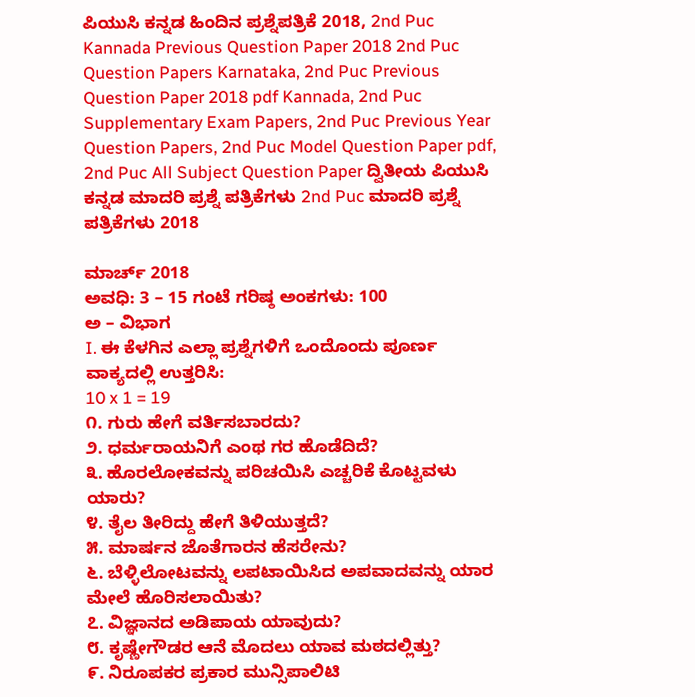ಪಿಯುಸಿ ಕನ್ನಡ ಹಿಂದಿನ ಪ್ರಶ್ನೆಪತ್ರಿಕೆ 2018, 2nd Puc Kannada Previous Question Paper 2018 2nd Puc Question Papers Karnataka, 2nd Puc Previous Question Paper 2018 pdf Kannada, 2nd Puc Supplementary Exam Papers, 2nd Puc Previous Year Question Papers, 2nd Puc Model Question Paper pdf, 2nd Puc All Subject Question Paper ದ್ವಿತೀಯ ಪಿಯುಸಿ ಕನ್ನಡ ಮಾದರಿ ಪ್ರಶ್ನೆ ಪತ್ರಿಕೆಗಳು 2nd Puc ಮಾದರಿ ಪ್ರಶ್ನೆ ಪತ್ರಿಕೆಗಳು 2018

ಮಾರ್ಚ್ 2018
ಅವಧಿ: 3 – 15 ಗಂಟೆ ಗರಿಷ್ಠ ಅಂಕಗಳು: 100
ಅ – ವಿಭಾಗ
I. ಈ ಕೆಳಗಿನ ಎಲ್ಲಾ ಪ್ರಶ್ನೆಗಳಿಗೆ ಒಂದೊಂದು ಪೂರ್ಣ ವಾಕ್ಯದಲ್ಲಿ ಉತ್ತರಿಸಿ:
10 x 1 = 19
೧. ಗುರು ಹೇಗೆ ವರ್ತಿಸಬಾರದು?
೨. ಧರ್ಮರಾಯನಿಗೆ ಎಂಥ ಗರ ಹೊಡೆದಿದೆ?
೩. ಹೊರಲೋಕವನ್ನು ಪರಿಚಯಿಸಿ ಎಚ್ಚರಿಕೆ ಕೊಟ್ಟವಳು ಯಾರು?
೪. ತೈಲ ತೀರಿದ್ದು ಹೇಗೆ ತಿಳಿಯುತ್ತದೆ?
೫. ಮಾರ್ಷನ ಜೊತೆಗಾರನ ಹೆಸರೇನು?
೬. ಬೆಳ್ಳಿಲೋಟವನ್ನು ಲಪಟಾಯಿಸಿದ ಅಪವಾದವನ್ನು ಯಾರ ಮೇಲೆ ಹೊರಿಸಲಾಯಿತು?
೭. ವಿಜ್ಞಾನದ ಅಡಿಪಾಯ ಯಾವುದು?
೮. ಕೃಷ್ಣೇಗೌಡರ ಆನೆ ಮೊದಲು ಯಾವ ಮಠದಲ್ಲಿತ್ತು?
೯. ನಿರೂಪಕರ ಪ್ರಕಾರ ಮುನ್ಸಿಪಾಲಿಟಿ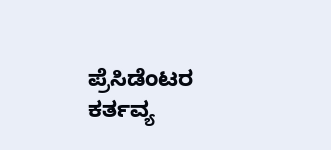ಪ್ರೆಸಿಡೆಂಟರ ಕರ್ತವ್ಯ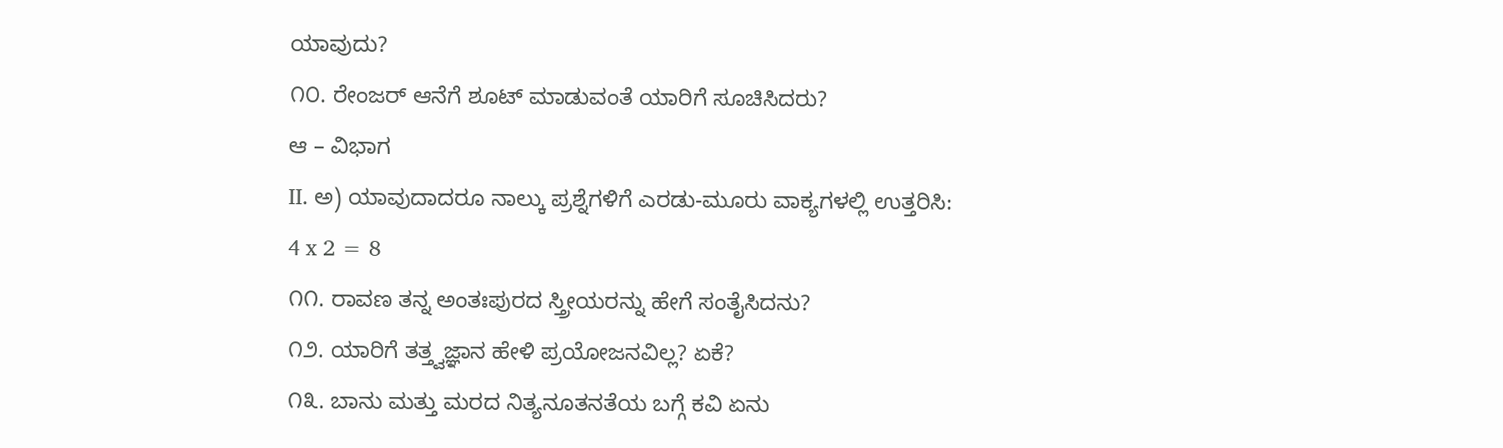ಯಾವುದು?
೧೦. ರೇಂಜರ್ ಆನೆಗೆ ಶೂಟ್ ಮಾಡುವಂತೆ ಯಾರಿಗೆ ಸೂಚಿಸಿದರು?
ಆ – ವಿಭಾಗ
II. ಅ) ಯಾವುದಾದರೂ ನಾಲ್ಕು ಪ್ರಶ್ನೆಗಳಿಗೆ ಎರಡು-ಮೂರು ವಾಕ್ಯಗಳಲ್ಲಿ ಉತ್ತರಿಸಿ:
4 x 2 = 8
೧೧. ರಾವಣ ತನ್ನ ಅಂತಃಪುರದ ಸ್ತ್ರೀಯರನ್ನು ಹೇಗೆ ಸಂತೈಸಿದನು?
೧೨. ಯಾರಿಗೆ ತತ್ತ್ವಜ್ಞಾನ ಹೇಳಿ ಪ್ರಯೋಜನವಿಲ್ಲ? ಏಕೆ?
೧೩. ಬಾನು ಮತ್ತು ಮರದ ನಿತ್ಯನೂತನತೆಯ ಬಗ್ಗೆ ಕವಿ ಏನು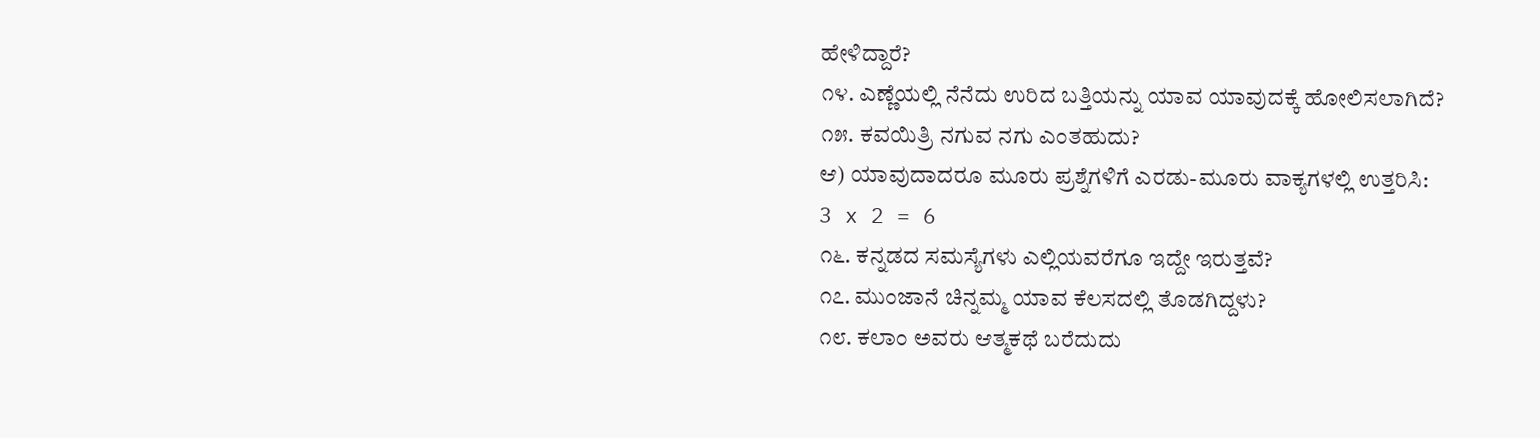ಹೇಳಿದ್ದಾರೆ?
೧೪. ಎಣ್ಣೆಯಲ್ಲಿ ನೆನೆದು ಉರಿದ ಬತ್ತಿಯನ್ನು ಯಾವ ಯಾವುದಕ್ಕೆ ಹೋಲಿಸಲಾಗಿದೆ?
೧೫. ಕವಯಿತ್ರಿ ನಗುವ ನಗು ಎಂತಹುದು?
ಆ) ಯಾವುದಾದರೂ ಮೂರು ಪ್ರಶ್ನೆಗಳಿಗೆ ಎರಡು-ಮೂರು ವಾಕ್ಯಗಳಲ್ಲಿ ಉತ್ತರಿಸಿ:
3 x 2 = 6
೧೬. ಕನ್ನಡದ ಸಮಸ್ಯೆಗಳು ಎಲ್ಲಿಯವರೆಗೂ ಇದ್ದೇ ಇರುತ್ತವೆ?
೧೭. ಮುಂಜಾನೆ ಚಿನ್ನಮ್ಮ ಯಾವ ಕೆಲಸದಲ್ಲಿ ತೊಡಗಿದ್ದಳು?
೧೮. ಕಲಾಂ ಅವರು ಆತ್ಮಕಥೆ ಬರೆದುದು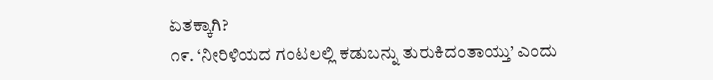ಏತಕ್ಕಾಗಿ?
೧೯. ‘ನೀರಿಳಿಯದ ಗಂಟಲಲ್ಲಿ ಕಡುಬನ್ನು ತುರುಕಿದಂತಾಯ್ತು’ ಎಂದು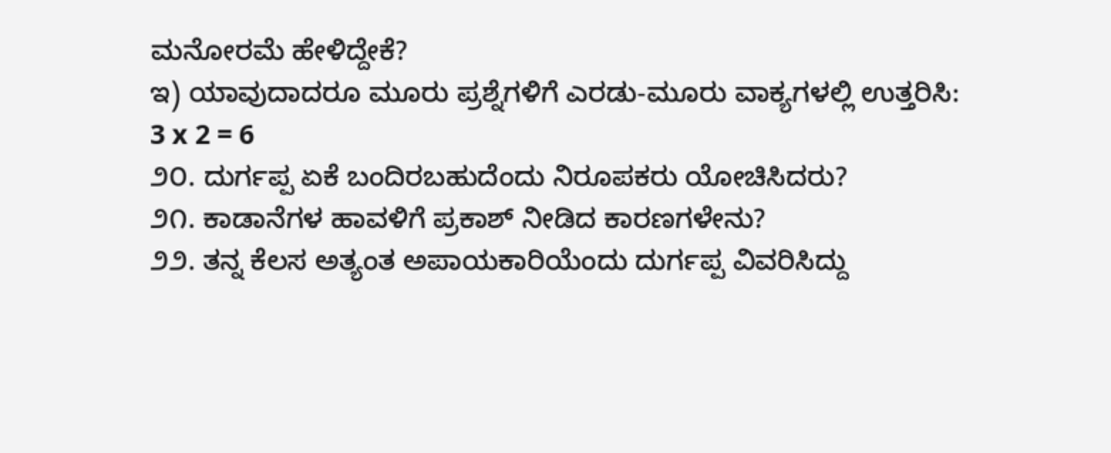ಮನೋರಮೆ ಹೇಳಿದ್ದೇಕೆ?
ಇ) ಯಾವುದಾದರೂ ಮೂರು ಪ್ರಶ್ನೆಗಳಿಗೆ ಎರಡು-ಮೂರು ವಾಕ್ಯಗಳಲ್ಲಿ ಉತ್ತರಿಸಿ:
3 x 2 = 6
೨೦. ದುರ್ಗಪ್ಪ ಏಕೆ ಬಂದಿರಬಹುದೆಂದು ನಿರೂಪಕರು ಯೋಚಿಸಿದರು?
೨೧. ಕಾಡಾನೆಗಳ ಹಾವಳಿಗೆ ಪ್ರಕಾಶ್ ನೀಡಿದ ಕಾರಣಗಳೇನು?
೨೨. ತನ್ನ ಕೆಲಸ ಅತ್ಯಂತ ಅಪಾಯಕಾರಿಯೆಂದು ದುರ್ಗಪ್ಪ ವಿವರಿಸಿದ್ದು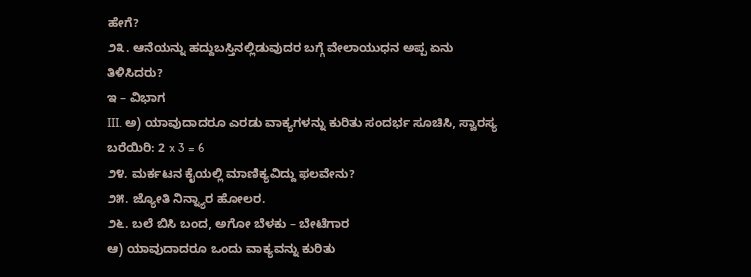ಹೇಗೆ?
೨೩. ಆನೆಯನ್ನು ಹದ್ದುಬಸ್ತಿನಲ್ಲಿಡುವುದರ ಬಗ್ಗೆ ವೇಲಾಯುಧನ ಅಪ್ಪ ಏನು ತಿಳಿಸಿದರು?
ಇ – ವಿಭಾಗ
III. ಅ) ಯಾವುದಾದರೂ ಎರಡು ವಾಕ್ಯಗಳನ್ನು ಕುರಿತು ಸಂದರ್ಭ ಸೂಚಿಸಿ, ಸ್ವಾರಸ್ಯ ಬರೆಯಿರಿ: 2 x 3 = 6
೨೪. ಮರ್ಕಟನ ಕೈಯಲ್ಲಿ ಮಾಣಿಕ್ಯವಿದ್ದು ಫಲವೇನು?
೨೫. ಜ್ಯೋತಿ ನಿನ್ನ್ಯಾರ ಹೋಲರ.
೨೬. ಬಲೆ ಬಿಸಿ ಬಂದ, ಅಗೋ ಬೆಳಕು – ಬೇಟೆಗಾರ
ಆ) ಯಾವುದಾದರೂ ಒಂದು ವಾಕ್ಯವನ್ನು ಕುರಿತು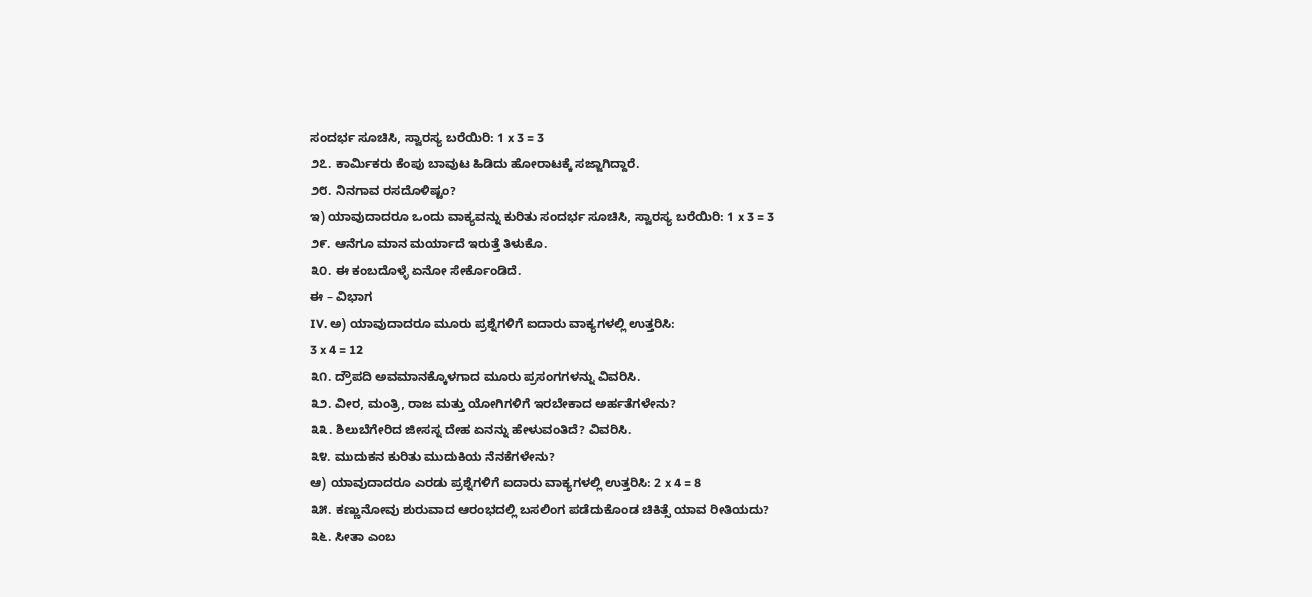ಸಂದರ್ಭ ಸೂಚಿಸಿ, ಸ್ವಾರಸ್ಯ ಬರೆಯಿರಿ: 1 x 3 = 3
೨೭. ಕಾರ್ಮಿಕರು ಕೆಂಪು ಬಾವುಟ ಹಿಡಿದು ಹೋರಾಟಕ್ಕೆ ಸಜ್ಜಾಗಿದ್ದಾರೆ.
೨೮. ನಿನಗಾವ ರಸದೊಳಿಷ್ಟಂ?
ಇ) ಯಾವುದಾದರೂ ಒಂದು ವಾಕ್ಯವನ್ನು ಕುರಿತು ಸಂದರ್ಭ ಸೂಚಿಸಿ, ಸ್ವಾರಸ್ಯ ಬರೆಯಿರಿ: 1 x 3 = 3
೨೯. ಆನೆಗೂ ಮಾನ ಮರ್ಯಾದೆ ಇರುತ್ತೆ ತಿಳುಕೊ.
೩೦. ಈ ಕಂಬದೊಳ್ಳೆ ಏನೋ ಸೇರ್ಕೊಂಡಿದೆ.
ಈ – ವಿಭಾಗ
IV. ಅ) ಯಾವುದಾದರೂ ಮೂರು ಪ್ರಶ್ನೆಗಳಿಗೆ ಐದಾರು ವಾಕ್ಯಗಳಲ್ಲಿ ಉತ್ತರಿಸಿ:
3 x 4 = 12
೩೧. ದ್ರೌಪದಿ ಅವಮಾನಕ್ಕೊಳಗಾದ ಮೂರು ಪ್ರಸಂಗಗಳನ್ನು ವಿವರಿಸಿ.
೩೨. ವೀರ, ಮಂತ್ರಿ, ರಾಜ ಮತ್ತು ಯೋಗಿಗಳಿಗೆ ಇರಬೇಕಾದ ಅರ್ಹತೆಗಳೇನು?
೩೩. ಶಿಲುಬೆಗೇರಿದ ಜೀಸಸ್ನ ದೇಹ ಏನನ್ನು ಹೇಳುವಂತಿದೆ? ವಿವರಿಸಿ.
೩೪. ಮುದುಕನ ಕುರಿತು ಮುದುಕಿಯ ನೆನಕೆಗಳೇನು?
ಆ) ಯಾವುದಾದರೂ ಎರಡು ಪ್ರಶ್ನೆಗಳಿಗೆ ಐದಾರು ವಾಕ್ಯಗಳಲ್ಲಿ ಉತ್ತರಿಸಿ: 2 x 4 = 8
೩೫. ಕಣ್ಣುನೋವು ಶುರುವಾದ ಆರಂಭದಲ್ಲಿ ಬಸಲಿಂಗ ಪಡೆದುಕೊಂಡ ಚಿಕಿತ್ಸೆ ಯಾವ ರೀತಿಯದು?
೩೬. ಸೀತಾ ಎಂಬ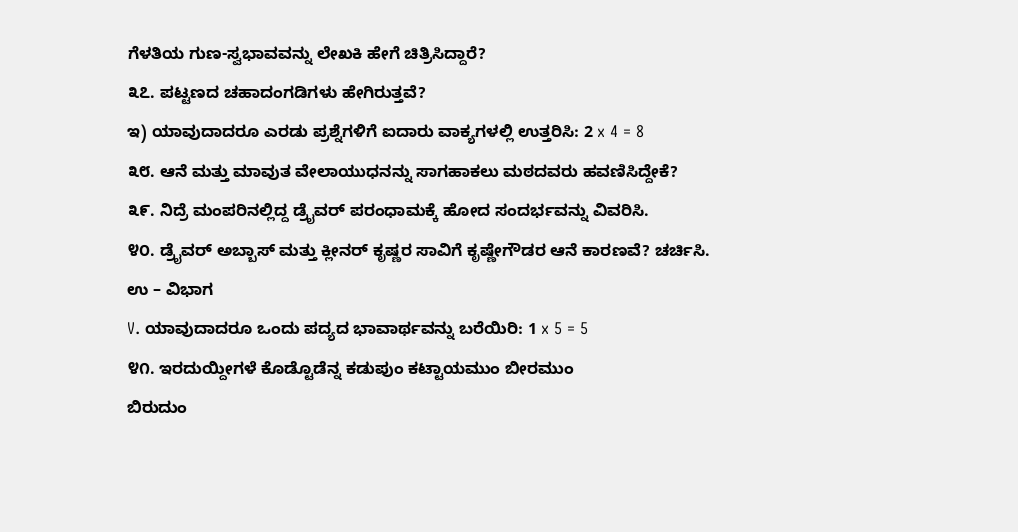ಗೆಳತಿಯ ಗುಣ-ಸ್ವಭಾವವನ್ನು ಲೇಖಕಿ ಹೇಗೆ ಚಿತ್ರಿಸಿದ್ದಾರೆ?
೩೭. ಪಟ್ಟಣದ ಚಹಾದಂಗಡಿಗಳು ಹೇಗಿರುತ್ತವೆ?
ಇ) ಯಾವುದಾದರೂ ಎರಡು ಪ್ರಶ್ನೆಗಳಿಗೆ ಐದಾರು ವಾಕ್ಯಗಳಲ್ಲಿ ಉತ್ತರಿಸಿ: 2 x 4 = 8
೩೮. ಆನೆ ಮತ್ತು ಮಾವುತ ವೇಲಾಯುಧನನ್ನು ಸಾಗಹಾಕಲು ಮಠದವರು ಹವಣಿಸಿದ್ದೇಕೆ?
೩೯. ನಿದ್ರೆ ಮಂಪರಿನಲ್ಲಿದ್ದ ಡ್ರೈವರ್ ಪರಂಧಾಮಕ್ಕೆ ಹೋದ ಸಂದರ್ಭವನ್ನು ವಿವರಿಸಿ.
೪೦. ಡ್ರೈವರ್ ಅಬ್ಬಾಸ್ ಮತ್ತು ಕ್ಲೀನರ್ ಕೃಷ್ಣರ ಸಾವಿಗೆ ಕೃಷ್ಣೇಗೌಡರ ಆನೆ ಕಾರಣವೆ? ಚರ್ಚಿಸಿ.
ಉ – ವಿಭಾಗ
V. ಯಾವುದಾದರೂ ಒಂದು ಪದ್ಯದ ಭಾವಾರ್ಥವನ್ನು ಬರೆಯಿರಿ: 1 x 5 = 5
೪೧. ಇರದುಯ್ದೀಗಳೆ ಕೊಡ್ಟೊಡೆನ್ನ ಕಡುಪುಂ ಕಟ್ಟಾಯಮುಂ ಬೀರಮುಂ
ಬಿರುದುಂ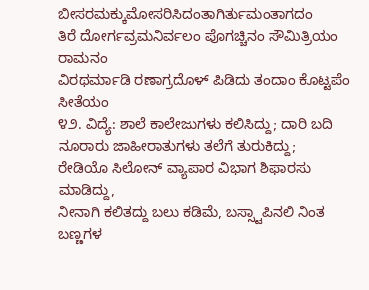ಬೀಸರಮಕ್ಕುಮೋಸರಿಸಿದಂತಾಗಿರ್ತುಮಂತಾಗದಂ
ತಿರೆ ದೋರ್ಗವ್ರಮನಿರ್ವಲಂ ಪೊಗಚ್ಚಿನಂ ಸೌಮಿತ್ರಿಯಂ ರಾಮನಂ
ವಿರಥರ್ಮಾಡಿ ರಣಾಗ್ರದೊಳ್ ಪಿಡಿದು ತಂದಾಂ ಕೊಟ್ಟಪೆಂ ಸೀತೆಯಂ
೪೨. ವಿದ್ಯೆ: ಶಾಲೆ ಕಾಲೇಜುಗಳು ಕಲಿಸಿದ್ದು; ದಾರಿ ಬದಿ
ನೂರಾರು ಜಾಹೀರಾತುಗಳು ತಲೆಗೆ ತುರುಕಿದ್ದು;
ರೇಡಿಯೊ ಸಿಲೋನ್ ವ್ಯಾಪಾರ ವಿಭಾಗ ಶಿಫಾರಸು ಮಾಡಿದ್ದು,
ನೀನಾಗಿ ಕಲಿತದ್ದು ಬಲು ಕಡಿಮೆ, ಬಸ್ಸ್ಟಾಪಿನಲಿ ನಿಂತ
ಬಣ್ಣಗಳ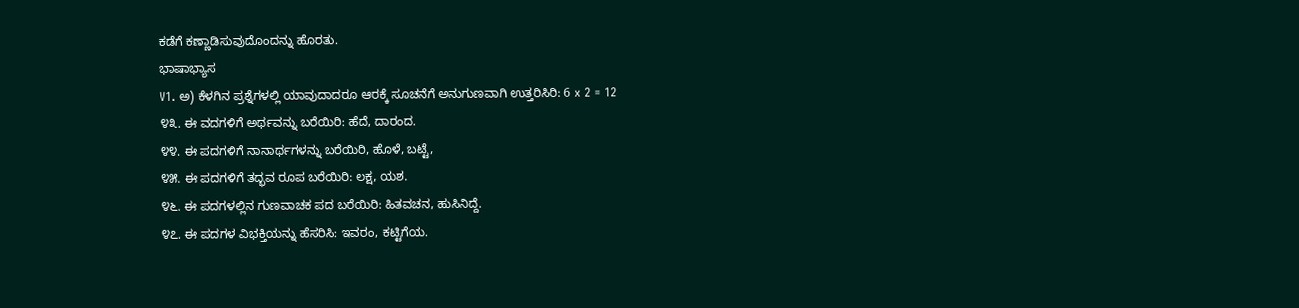ಕಡೆಗೆ ಕಣ್ಣಾಡಿಸುವುದೊಂದನ್ನು ಹೊರತು.
ಭಾಷಾಭ್ಯಾಸ
V1. ಅ) ಕೆಳಗಿನ ಪ್ರಶ್ನೆಗಳಲ್ಲಿ ಯಾವುದಾದರೂ ಆರಕ್ಕೆ ಸೂಚನೆಗೆ ಅನುಗುಣವಾಗಿ ಉತ್ತರಿಸಿರಿ: 6 x 2 = 12
೪೩. ಈ ವದಗಳಿಗೆ ಅರ್ಥವನ್ನು ಬರೆಯಿರಿ: ಹೆದೆ, ದಾರಂದ.
೪೪. ಈ ಪದಗಳಿಗೆ ನಾನಾರ್ಥಗಳನ್ನು ಬರೆಯಿರಿ, ಹೊಳೆ, ಬಟ್ಟೆ,
೪೫. ಈ ಪದಗಳಿಗೆ ತದ್ಭವ ರೂಪ ಬರೆಯಿರಿ: ಲಕ್ಷ, ಯಶ.
೪೬. ಈ ಪದಗಳಲ್ಲಿನ ಗುಣವಾಚಕ ಪದ ಬರೆಯಿರಿ: ಹಿತವಚನ, ಹುಸಿನಿದ್ದೆ.
೪೭. ಈ ಪದಗಳ ವಿಭಕ್ತಿಯನ್ನು ಹೆಸರಿಸಿ: ಇವರಂ, ಕಟ್ಟಿಗೆಯ.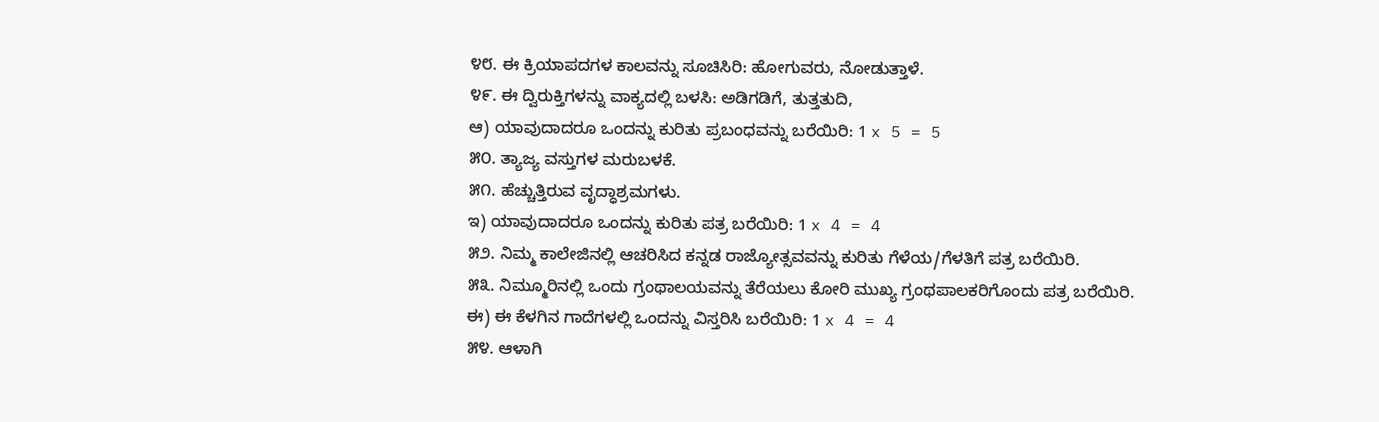೪೮. ಈ ಕ್ರಿಯಾಪದಗಳ ಕಾಲವನ್ನು ಸೂಚಿಸಿರಿ: ಹೋಗುವರು, ನೋಡುತ್ತಾಳೆ.
೪೯. ಈ ದ್ವಿರುಕ್ತಿಗಳನ್ನು ವಾಕ್ಯದಲ್ಲಿ ಬಳಸಿ: ಅಡಿಗಡಿಗೆ, ತುತ್ತತುದಿ,
ಆ) ಯಾವುದಾದರೂ ಒಂದನ್ನು ಕುರಿತು ಪ್ರಬಂಧವನ್ನು ಬರೆಯಿರಿ: 1 x 5 = 5
೫೦. ತ್ಯಾಜ್ಯ ವಸ್ತುಗಳ ಮರುಬಳಕೆ.
೫೧. ಹೆಚ್ಚುತ್ತಿರುವ ವೃದ್ಧಾಶ್ರಮಗಳು.
ಇ) ಯಾವುದಾದರೂ ಒಂದನ್ನು ಕುರಿತು ಪತ್ರ ಬರೆಯಿರಿ: 1 x 4 = 4
೫೨. ನಿಮ್ಮ ಕಾಲೇಜಿನಲ್ಲಿ ಆಚರಿಸಿದ ಕನ್ನಡ ರಾಜ್ಯೋತ್ಸವವನ್ನು ಕುರಿತು ಗೆಳೆಯ/ಗೆಳತಿಗೆ ಪತ್ರ ಬರೆಯಿರಿ.
೫೩. ನಿಮ್ಮೂರಿನಲ್ಲಿ ಒಂದು ಗ್ರಂಥಾಲಯವನ್ನು ತೆರೆಯಲು ಕೋರಿ ಮುಖ್ಯ ಗ್ರಂಥಪಾಲಕರಿಗೊಂದು ಪತ್ರ ಬರೆಯಿರಿ.
ಈ) ಈ ಕೆಳಗಿನ ಗಾದೆಗಳಲ್ಲಿ ಒಂದನ್ನು ವಿಸ್ತರಿಸಿ ಬರೆಯಿರಿ: 1 x 4 = 4
೫೪. ಆಳಾಗಿ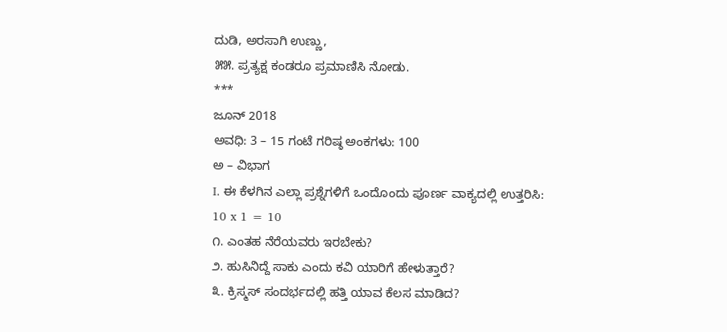ದುಡಿ, ಅರಸಾಗಿ ಉಣ್ಣು,
೫೫. ಪ್ರತ್ಯಕ್ಷ ಕಂಡರೂ ಪ್ರಮಾಣಿಸಿ ನೋಡು.
***
ಜೂನ್ 2018
ಅವಧಿ: 3 – 15 ಗಂಟೆ ಗರಿಷ್ಠ ಅಂಕಗಳು: 100
ಅ – ವಿಭಾಗ
I. ಈ ಕೆಳಗಿನ ಎಲ್ಲಾ ಪ್ರಶ್ನೆಗಳಿಗೆ ಒಂದೊಂದು ಪೂರ್ಣ ವಾಕ್ಯದಲ್ಲಿ ಉತ್ತರಿಸಿ:
10 x 1 = 10
೧. ಎಂತಹ ನೆರೆಯವರು ಇರಬೇಕು?
೨. ಹುಸಿನಿದ್ದೆ ಸಾಕು ಎಂದು ಕವಿ ಯಾರಿಗೆ ಹೇಳುತ್ತಾರೆ?
೩. ಕ್ರಿಸ್ಮಸ್ ಸಂದರ್ಭದಲ್ಲಿ ಹತ್ತಿ ಯಾವ ಕೆಲಸ ಮಾಡಿದ?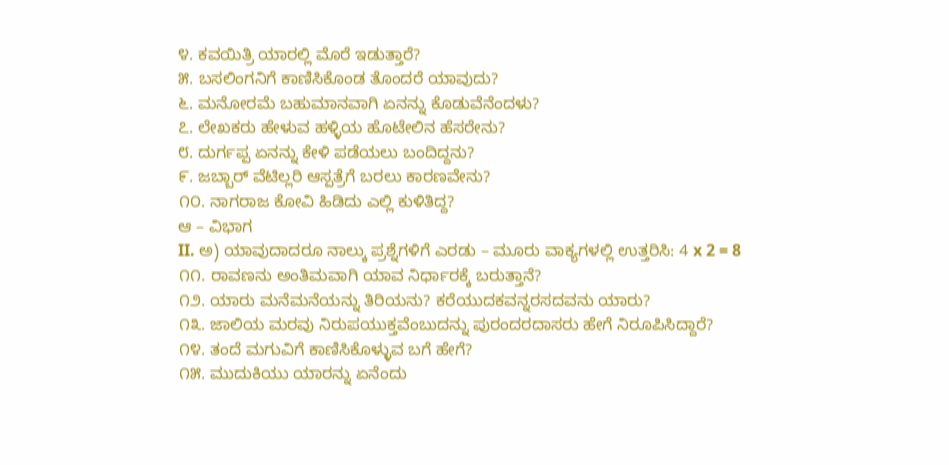೪. ಕವಯಿತ್ರಿ ಯಾರಲ್ಲಿ ಮೊರೆ ಇಡುತ್ತಾರೆ?
೫. ಬಸಲಿಂಗನಿಗೆ ಕಾಣಿಸಿಕೊಂಡ ತೊಂದರೆ ಯಾವುದು?
೬. ಮನೋರಮೆ ಬಹುಮಾನವಾಗಿ ಏನನ್ನು ಕೊಡುವೆನೆಂದಳು?
೭. ಲೇಖಕರು ಹೇಳುವ ಹಳ್ಳಿಯ ಹೊಟೇಲಿನ ಹೆಸರೇನು?
೮. ದುರ್ಗಪ್ಪ ಏನನ್ನು ಕೇಳಿ ಪಡೆಯಲು ಬಂದಿದ್ದನು?
೯. ಜಬ್ಬಾರ್ ವೆಟಿಲ್ಲರಿ ಆಸ್ಪತ್ರೆಗೆ ಬರಲು ಕಾರಣವೇನು?
೧೦. ನಾಗರಾಜ ಕೋವಿ ಹಿಡಿದು ಎಲ್ಲಿ ಕುಳಿತಿದ್ದ?
ಆ – ವಿಭಾಗ
II. ಅ) ಯಾವುದಾದರೂ ನಾಲ್ಕು ಪ್ರಶ್ನೆಗಳಿಗೆ ಎರಡು – ಮೂರು ವಾಕ್ಯಗಳಲ್ಲಿ ಉತ್ತರಿಸಿ: 4 x 2 = 8
೧೧. ರಾವಣನು ಅಂತಿಮವಾಗಿ ಯಾವ ನಿರ್ಧಾರಕ್ಕೆ ಬರುತ್ತಾನೆ?
೧೨. ಯಾರು ಮನೆಮನೆಯನ್ನು ತಿರಿಯನು? ಕರೆಯುದಕವನ್ನರಸದವನು ಯಾರು?
೧೩. ಜಾಲಿಯ ಮರವು ನಿರುಪಯುಕ್ತವೆಂಬುದನ್ನು ಪುರಂದರದಾಸರು ಹೇಗೆ ನಿರೂಪಿಸಿದ್ದಾರೆ?
೧೪. ತಂದೆ ಮಗುವಿಗೆ ಕಾಣಿಸಿಕೊಳ್ಳುವ ಬಗೆ ಹೇಗೆ?
೧೫. ಮುದುಕಿಯು ಯಾರನ್ನು ಏನೆಂದು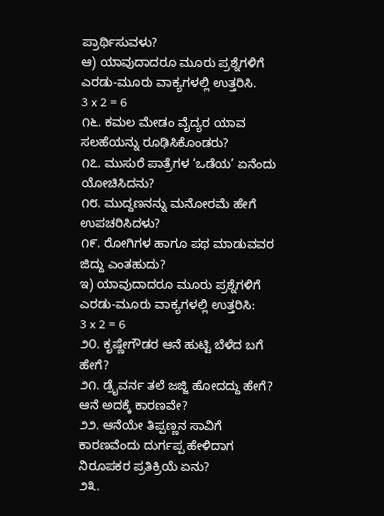ಪ್ರಾರ್ಥಿಸುವಳು?
ಆ) ಯಾವುದಾದರೂ ಮೂರು ಪ್ರಶ್ನೆಗಳಿಗೆ ಎರಡು-ಮೂರು ವಾಕ್ಯಗಳಲ್ಲಿ ಉತ್ತರಿಸಿ.
3 x 2 = 6
೧೬. ಕಮಲ ಮೇಡಂ ವೈದ್ಯರ ಯಾವ ಸಲಹೆಯನ್ನು ರೂಢಿಸಿಕೊಂಡರು?
೧೭. ಮುಸುರೆ ಪಾತ್ರೆಗಳ ‘ಒಡೆಯ’ ಏನೆಂದು ಯೋಚಿಸಿದನು?
೧೮. ಮುದ್ದಣನನ್ನು ಮನೋರಮೆ ಹೇಗೆ ಉಪಚರಿಸಿದಳು?
೧೯. ರೋಗಿಗಳ ಹಾಗೂ ಪಥ ಮಾಡುವವರ ಜಿದ್ದು ಎಂತಹುದು?
ಇ) ಯಾವುದಾದರೂ ಮೂರು ಪ್ರಶ್ನೆಗಳಿಗೆ ಎರಡು-ಮೂರು ವಾಕ್ಯಗಳಲ್ಲಿ ಉತ್ತರಿಸಿ:
3 x 2 = 6
೨೦. ಕೃಷ್ಣೇಗೌಡರ ಆನೆ ಹುಟ್ಟಿ ಬೆಳೆದ ಬಗೆ ಹೇಗೆ?
೨೧. ಡ್ರೈವರ್ನ ತಲೆ ಜಜ್ಜಿ ಹೋದದ್ದು ಹೇಗೆ? ಆನೆ ಅದಕ್ಕೆ ಕಾರಣವೇ?
೨೨. ಆನೆಯೇ ತಿಪ್ಪಣ್ಣನ ಸಾವಿಗೆ ಕಾರಣವೆಂದು ದುರ್ಗಪ್ಪ ಹೇಳಿದಾಗ ನಿರೂಪಕರ ಪ್ರತಿಕ್ರಿಯೆ ಏನು?
೨೩.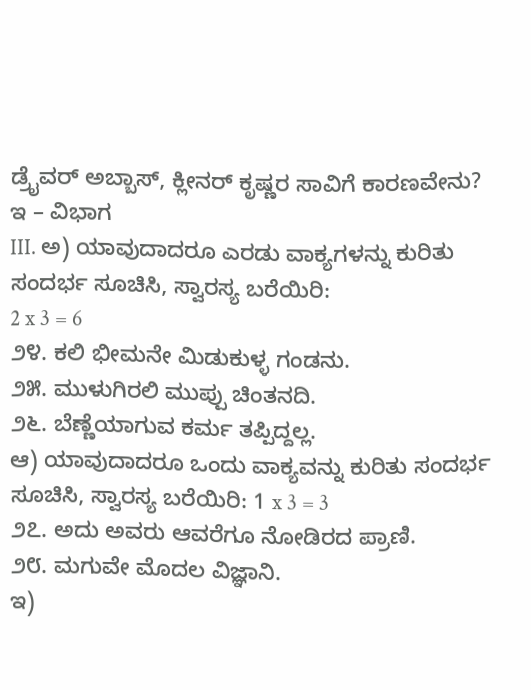ಡ್ರೈವರ್ ಅಬ್ಬಾಸ್, ಕ್ಲೀನರ್ ಕೃಷ್ಣರ ಸಾವಿಗೆ ಕಾರಣವೇನು?
ಇ – ವಿಭಾಗ
III. ಅ) ಯಾವುದಾದರೂ ಎರಡು ವಾಕ್ಯಗಳನ್ನು ಕುರಿತು ಸಂದರ್ಭ ಸೂಚಿಸಿ, ಸ್ವಾರಸ್ಯ ಬರೆಯಿರಿ:
2 x 3 = 6
೨೪. ಕಲಿ ಭೀಮನೇ ಮಿಡುಕುಳ್ಳ ಗಂಡನು.
೨೫. ಮುಳುಗಿರಲಿ ಮುಪ್ಪು ಚಿಂತನದಿ.
೨೬. ಬೆಣ್ಣೆಯಾಗುವ ಕರ್ಮ ತಪ್ಪಿದ್ದಲ್ಲ.
ಆ) ಯಾವುದಾದರೂ ಒಂದು ವಾಕ್ಯವನ್ನು ಕುರಿತು ಸಂದರ್ಭ ಸೂಚಿಸಿ, ಸ್ವಾರಸ್ಯ ಬರೆಯಿರಿ: 1 x 3 = 3
೨೭. ಅದು ಅವರು ಆವರೆಗೂ ನೋಡಿರದ ಪ್ರಾಣಿ.
೨೮. ಮಗುವೇ ಮೊದಲ ವಿಜ್ಞಾನಿ.
ಇ)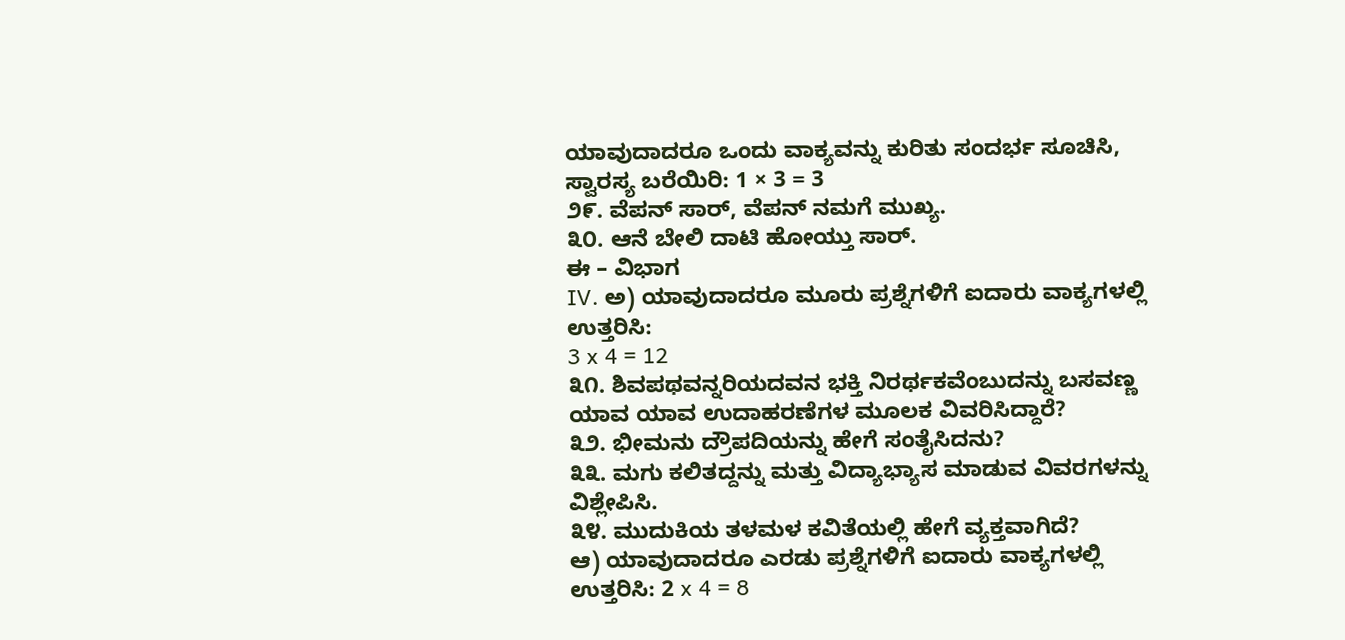ಯಾವುದಾದರೂ ಒಂದು ವಾಕ್ಯವನ್ನು ಕುರಿತು ಸಂದರ್ಭ ಸೂಚಿಸಿ, ಸ್ವಾರಸ್ಯ ಬರೆಯಿರಿ: 1 × 3 = 3
೨೯. ವೆಪನ್ ಸಾರ್, ವೆಪನ್ ನಮಗೆ ಮುಖ್ಯ.
೩೦. ಆನೆ ಬೇಲಿ ದಾಟಿ ಹೋಯ್ತು ಸಾರ್.
ಈ – ವಿಭಾಗ
IV. ಅ) ಯಾವುದಾದರೂ ಮೂರು ಪ್ರಶ್ನೆಗಳಿಗೆ ಐದಾರು ವಾಕ್ಯಗಳಲ್ಲಿ ಉತ್ತರಿಸಿ:
3 x 4 = 12
೩೧. ಶಿವಪಥವನ್ನರಿಯದವನ ಭಕ್ತಿ ನಿರರ್ಥಕವೆಂಬುದನ್ನು ಬಸವಣ್ಣ ಯಾವ ಯಾವ ಉದಾಹರಣೆಗಳ ಮೂಲಕ ವಿವರಿಸಿದ್ದಾರೆ?
೩೨. ಭೀಮನು ದ್ರೌಪದಿಯನ್ನು ಹೇಗೆ ಸಂತೈಸಿದನು?
೩೩. ಮಗು ಕಲಿತದ್ದನ್ನು ಮತ್ತು ವಿದ್ಯಾಭ್ಯಾಸ ಮಾಡುವ ವಿವರಗಳನ್ನು ವಿಶ್ಲೇಪಿಸಿ.
೩೪. ಮುದುಕಿಯ ತಳಮಳ ಕವಿತೆಯಲ್ಲಿ ಹೇಗೆ ವ್ಯಕ್ತವಾಗಿದೆ?
ಆ) ಯಾವುದಾದರೂ ಎರಡು ಪ್ರಶ್ನೆಗಳಿಗೆ ಐದಾರು ವಾಕ್ಯಗಳಲ್ಲಿ ಉತ್ತರಿಸಿ: 2 x 4 = 8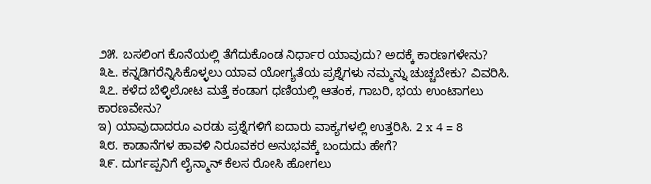೨೫. ಬಸಲಿಂಗ ಕೊನೆಯಲ್ಲಿ ತೆಗೆದುಕೊಂಡ ನಿರ್ಧಾರ ಯಾವುದು? ಅದಕ್ಕೆ ಕಾರಣಗಳೇನು?
೩೬. ಕನ್ನಡಿಗರೆನ್ನಿಸಿಕೊಳ್ಳಲು ಯಾವ ಯೋಗ್ಯತೆಯ ಪ್ರಶ್ನೆಗಳು ನಮ್ಮನ್ನು ಚುಚ್ಚಬೇಕು? ವಿವರಿಸಿ.
೩೭. ಕಳೆದ ಬೆಳ್ಳಿಲೋಟ ಮತ್ತೆ ಕಂಡಾಗ ಧಣಿಯಲ್ಲಿ ಆತಂಕ, ಗಾಬರಿ, ಭಯ ಉಂಟಾಗಲು ಕಾರಣವೇನು?
ಇ) ಯಾವುದಾದರೂ ಎರಡು ಪ್ರಶ್ನೆಗಳಿಗೆ ಐದಾರು ವಾಕ್ಯಗಳಲ್ಲಿ ಉತ್ತರಿಸಿ. 2 x 4 = 8
೩೮. ಕಾಡಾನೆಗಳ ಹಾವಳಿ ನಿರೂವಕರ ಅನುಭವಕ್ಕೆ ಬಂದುದು ಹೇಗೆ?
೩೯. ದುರ್ಗಪ್ಪನಿಗೆ ಲೈನ್ಮಾನ್ ಕೆಲಸ ರೋಸಿ ಹೋಗಲು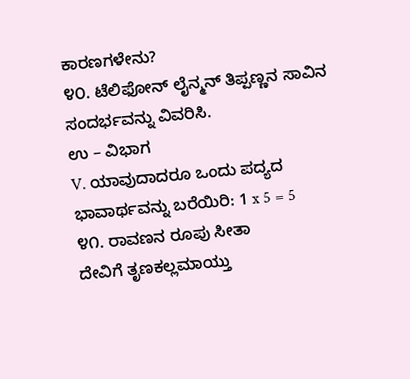ಕಾರಣಗಳೇನು?
೪೦. ಟೆಲಿಫೋನ್ ಲೈನ್ಮನ್ ತಿಪ್ಪಣ್ಣನ ಸಾವಿನ ಸಂದರ್ಭವನ್ನು ವಿವರಿಸಿ.
ಉ – ವಿಭಾಗ
V. ಯಾವುದಾದರೂ ಒಂದು ಪದ್ಯದ ಭಾವಾರ್ಥವನ್ನು ಬರೆಯಿರಿ: 1 x 5 = 5
೪೧. ರಾವಣನ ರೂಪು ಸೀತಾ
ದೇವಿಗೆ ತೃಣಕಲ್ಲಮಾಯ್ತು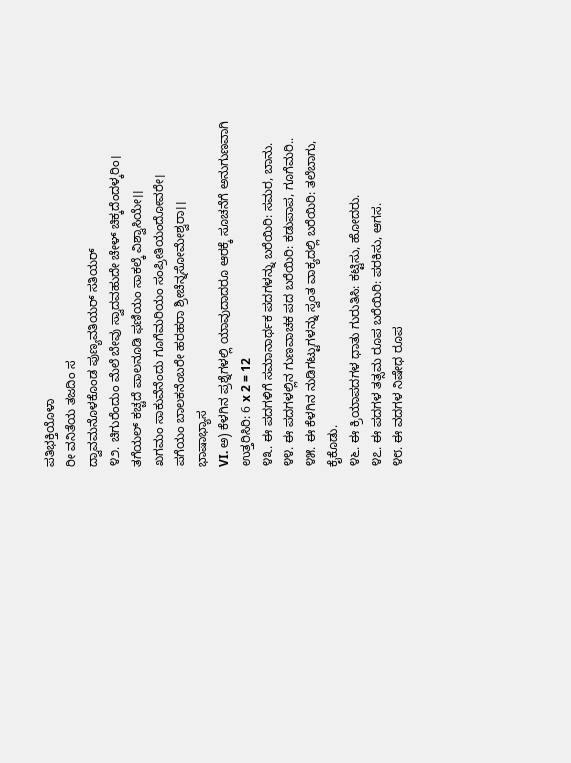ಪತಿಭಕ್ತಿಯೊಳಾ
ರೀ ವನಿತೆಯ ತಜದಿಂ ಸ
ದ್ವಾವಮನೊಳಕೊಂಡ ಪುಣ್ಯವತಿಯರ್ ಸತಿಯರ್
೪೨. ಚಿಗುರೆಂದುಂ ಮೆಲೆ ಬೇವು ಸ್ವಾದವಹುದೇ ಚೇಳ್ ಚಿಕ್ಕದೆಂದಳ್ಕರಿಂ।
ತಗೆಯಲ್ ಕಚ್ಚದೆ ಪಾಲನೂಡಿ ಫಣಿಯಂ ಸಾಕಲ್ಕೆ ವಿಶ್ವಾಸಿಯೇ।।
ಖಗಮಂ ಸಾಕುವೆನೆಂದು ಗೂಗೆಮರಿಯಂ ಸಂಪ್ರೀತಿಯಂದೋವರೇ।
ಪಗೆಯಂ ಬಾಲಕನೆಂಬರೇ ಹರಹರಾ ಶ್ರೀಚೆನ್ನಸೋಮೇಶ್ವರಾ।।
ಭಾಷಾಭ್ಯಾಸ
VI. ಅ) ಕೆಳಗಿನ ಪ್ರಶ್ನೆಗಳಲ್ಲಿ ಯಾವುದಾದರೂ ಆರಕ್ಕೆ ಸೂಚನೆಗೆ ಅನುಗುಣವಾಗಿ ಉತ್ತರಿಸಿರಿ: 6 x 2 = 12
೪೩. ಈ ಪದಗಳಿಗೆ ಸಮಾನಾರ್ಥಕ ಪದಗಳನ್ನು ಬರೆಯಿರಿ: ಸಮರ, ಬಾನು.
೪೪. ಈ ಪದಗಳಲ್ಲಿನ ಗುಣವಾಚಕ ಪದ ಬರೆಯಿರಿ: ಕಡುಪಾಪ, ಗೂಗೆಮರಿ..
೪೫. ಈ ಕೆಳಗಿನ ನುಡಿಗಟ್ಟುಗಳನ್ನು ಸ್ವಂತ ವಾಕ್ಯದಲ್ಲಿ ಬರೆಯಿರಿ: ತಲೆಬಾಗು, ಕೈಕೊಡು.
೪೬. ಈ ಕ್ರಿಯಾಪದಗಳ ಧಾತು ಗುರುತಿಸಿ: ಕಟ್ಟಿಸು, ಹೋದರು.
೪೭. ಈ ಪದಗಳ ತತ್ಸಮ ರೂಪ ಬರೆಯಿರಿ: ಪರಕಿಸು, ಆಗಸ.
೪೮. ಈ ವದಗಳ ನಿಷೇಧ ರೂಪ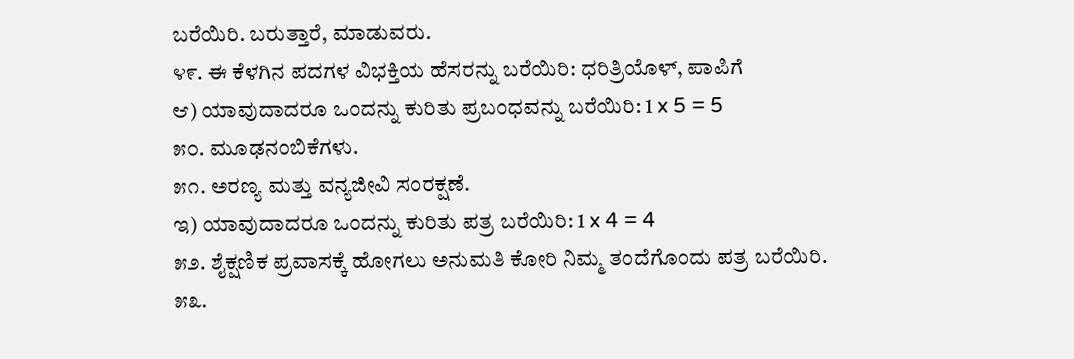ಬರೆಯಿರಿ. ಬರುತ್ತಾರೆ, ಮಾಡುವರು.
೪೯. ಈ ಕೆಳಗಿನ ಪದಗಳ ವಿಭಕ್ತಿಯ ಹೆಸರನ್ನು ಬರೆಯಿರಿ: ಧರಿತ್ರಿಯೊಳ್, ಪಾಪಿಗೆ
ಆ) ಯಾವುದಾದರೂ ಒಂದನ್ನು ಕುರಿತು ಪ್ರಬಂಧವನ್ನು ಬರೆಯಿರಿ: 1 x 5 = 5
೫೦. ಮೂಢನಂಬಿಕೆಗಳು.
೫೧. ಅರಣ್ಯ ಮತ್ತು ವನ್ಯಜೀವಿ ಸಂರಕ್ಷಣೆ.
ಇ) ಯಾವುದಾದರೂ ಒಂದನ್ನು ಕುರಿತು ಪತ್ರ ಬರೆಯಿರಿ: 1 x 4 = 4
೫೨. ಶೈಕ್ಷಣಿಕ ಪ್ರವಾಸಕ್ಕೆ ಹೋಗಲು ಅನುಮತಿ ಕೋರಿ ನಿಮ್ಮ ತಂದೆಗೊಂದು ಪತ್ರ ಬರೆಯಿರಿ.
೫೩.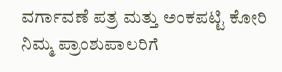ವರ್ಗಾವಣೆ ಪತ್ರ ಮತ್ತು ಅಂಕಪಟ್ಟಿ ಕೋರಿ ನಿಮ್ಮ ಪ್ರಾಂಶುಪಾಲರಿಗೆ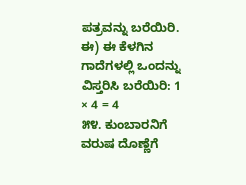ಪತ್ರವನ್ನು ಬರೆಯಿರಿ.
ಈ) ಈ ಕೆಳಗಿನ ಗಾದೆಗಳಲ್ಲಿ ಒಂದನ್ನು ವಿಸ್ತರಿಸಿ ಬರೆಯಿರಿ: 1 × 4 = 4
೫೪. ಕುಂಬಾರನಿಗೆ ವರುಷ ದೊಣ್ಣೆಗೆ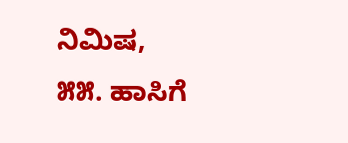ನಿಮಿಷ,
೫೫. ಹಾಸಿಗೆ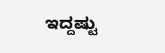ಇದ್ದಷ್ಟು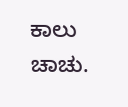ಕಾಲು ಚಾಚು.